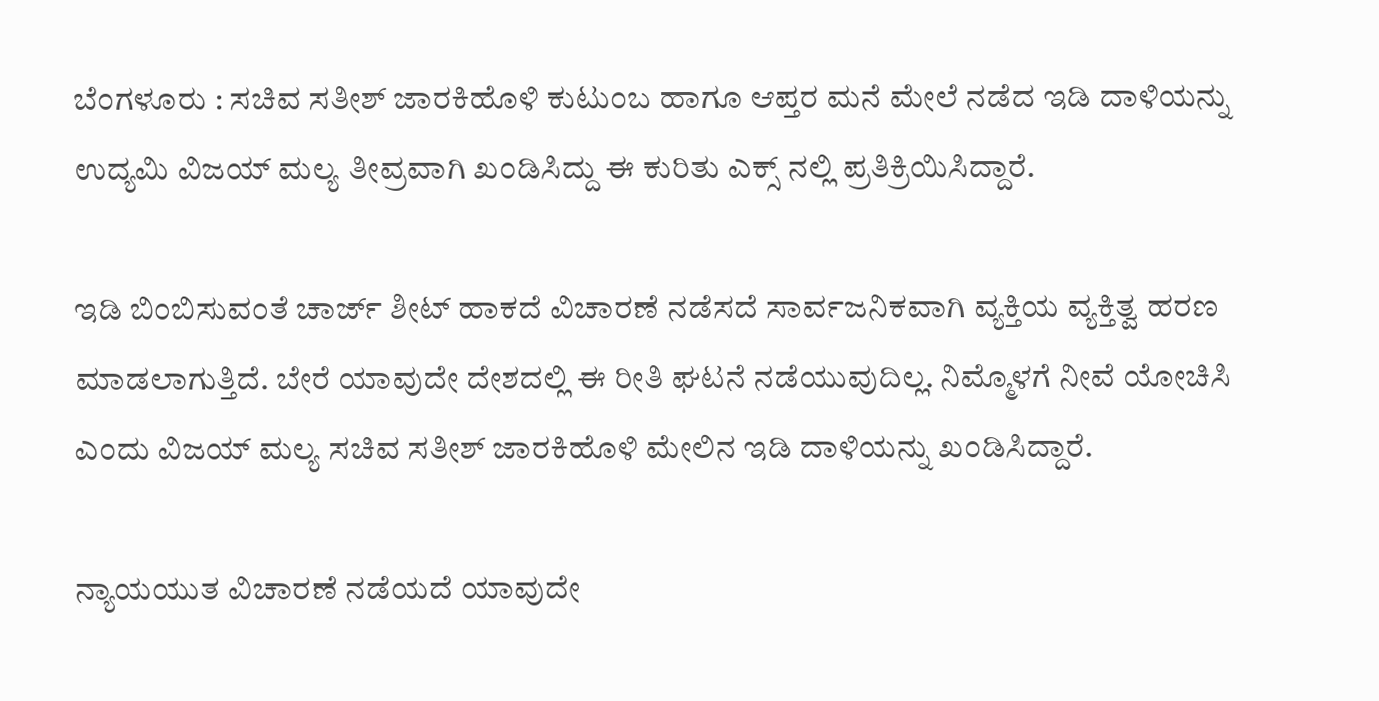ಬೆಂಗಳೂರು : ಸಚಿವ ಸತೀಶ್ ಜಾರಕಿಹೊಳಿ‌ ಕುಟುಂಬ ಹಾಗೂ ಆಪ್ತರ ಮನೆ ಮೇಲೆ ನಡೆದ ಇಡಿ ದಾಳಿಯನ್ನು ಉದ್ಯಮಿ ವಿಜಯ್ ಮಲ್ಯ ತೀವ್ರವಾಗಿ ಖಂಡಿಸಿದ್ದು ಈ‌ ಕುರಿತು ಎಕ್ಸ್ ನಲ್ಲಿ ಪ್ರತಿಕ್ರಿಯಿಸಿದ್ದಾರೆ.

ಇಡಿ ಬಿಂಬಿಸುವಂತೆ ಚಾರ್ಜ್ ಶೀಟ್ ಹಾಕದೆ ವಿಚಾರಣೆ ನಡೆಸದೆ ಸಾರ್ವಜನಿಕವಾಗಿ ವ್ಯಕ್ತಿಯ ವ್ಯಕ್ತಿತ್ವ ಹರಣ ಮಾಡಲಾಗುತ್ತಿದೆ. ಬೇರೆ ಯಾವುದೇ ದೇಶದಲ್ಲಿ ಈ ರೀತಿ ಘಟನೆ ನಡೆಯುವುದಿಲ್ಲ. ನಿಮ್ಮೊಳಗೆ ನೀವೆ ಯೋಚಿಸಿ ಎಂದು ವಿಜಯ್ ಮಲ್ಯ ಸಚಿವ ಸತೀಶ್ ಜಾರಕಿಹೊಳಿ ಮೇಲಿನ ಇಡಿ ದಾಳಿಯನ್ನು ಖಂಡಿಸಿದ್ದಾರೆ.

ನ್ಯಾಯಯುತ ವಿಚಾರಣೆ ನಡೆಯದೆ ಯಾವುದೇ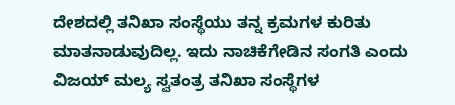ದೇಶದಲ್ಲಿ ತನಿಖಾ ಸಂಸ್ಥೆಯು ತನ್ನ ಕ್ರಮಗಳ ಕುರಿತು ಮಾತನಾಡುವುದಿಲ್ಲ. ಇದು ನಾಚಿಕೆಗೇಡಿನ ಸಂಗತಿ ಎಂದು ವಿಜಯ್ ಮಲ್ಯ ಸ್ವತಂತ್ರ ತನಿಖಾ ಸಂಸ್ಥೆಗಳ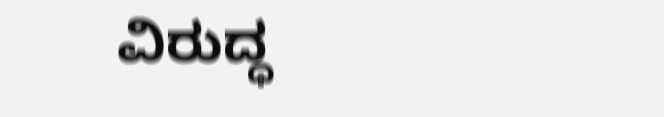ವಿರುದ್ಧ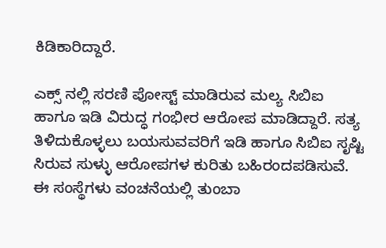ಕಿಡಿಕಾರಿದ್ದಾರೆ.

ಎಕ್ಸ್ ನಲ್ಲಿ ಸರಣಿ ಪೋಸ್ಟ್‌ ಮಾಡಿರುವ ಮಲ್ಯ ಸಿಬಿಐ ಹಾಗೂ ಇಡಿ ವಿರುದ್ಧ ಗಂಭೀರ ಆರೋಪ ಮಾಡಿದ್ದಾರೆ. ಸತ್ಯ ತಿಳಿದುಕೊಳ್ಳಲು ಬಯಸುವವರಿಗೆ ಇಡಿ ಹಾಗೂ ಸಿಬಿಐ ಸೃಷ್ಟಿ ಸಿರುವ ಸುಳ್ಳು ಆರೋಪಗಳ ಕುರಿತು ಬಹಿರಂದಪಡಿಸುವೆ. ಈ ಸಂಸ್ಥೆಗಳು ವಂಚನೆಯಲ್ಲಿ ತುಂಬಾ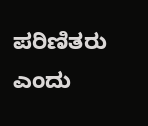ಪರಿಣಿತರು ಎಂದು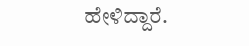ಹೇಳಿದ್ದಾರೆ.